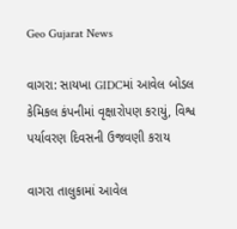Geo Gujarat News

વાગરા: સાયખા GIDCમાં આવેલ બોડલ કેમિકલ કંપનીમાં વૃક્ષારોપણ કરાયું, વિશ્વ પર્યાવરણ દિવસની ઉજવણી કરાય

વાગરા તાલુકામાં આવેલ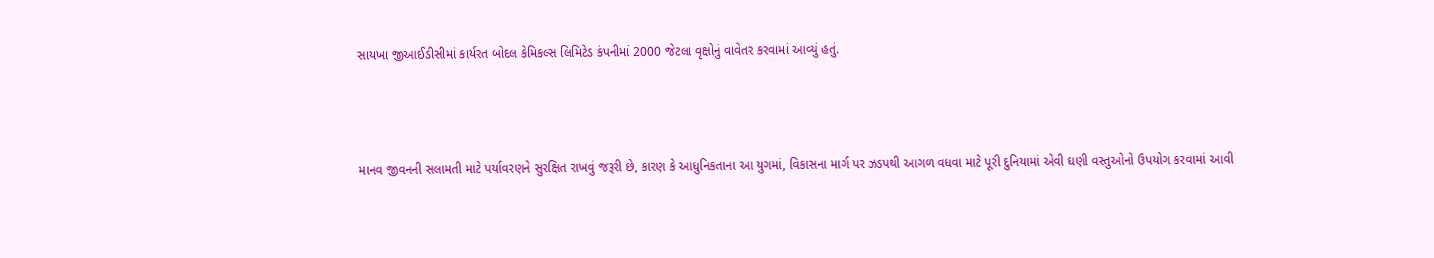સાયખા જીઆઈડીસીમાં કાર્યરત બોદલ કેમિકલ્સ લિમિટેડ કંપનીમાં 2000 જેટલા વૃક્ષોનું વાવેતર કરવામાં આવ્યું હતું.



માનવ જીવનની સલામતી માટે પર્યાવરણને સુરક્ષિત રાખવું જરૂરી છે, કારણ કે આધુનિકતાના આ યુગમાં, વિકાસના માર્ગ પર ઝડપથી આગળ વધવા માટે પૂરી દુનિયામાં એવી ઘણી વસ્તુઓનો ઉપયોગ કરવામાં આવી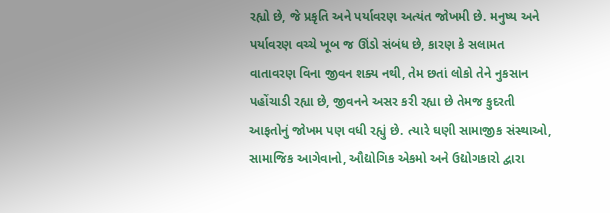રહ્યો છે, જે પ્રકૃતિ અને પર્યાવરણ અત્યંત જોખમી છે. મનુષ્ય અને પર્યાવરણ વચ્ચે ખૂબ જ ઊંડો સંબંધ છે, કારણ કે સલામત વાતાવરણ વિના જીવન શક્ય નથી, તેમ છતાં લોકો તેને નુકસાન પહોંચાડી રહ્યા છે, જીવનને અસર કરી રહ્યા છે તેમજ કુદરતી આફતોનું જોખમ પણ વધી રહ્યું છે. ત્યારે ઘણી સામાજીક સંસ્થાઓ, સામાજિક આગેવાનો, ઔદ્યોગિક એકમો અને ઉદ્યોગકારો દ્વારા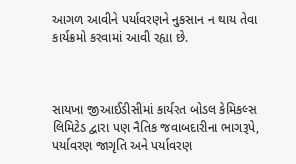આગળ આવીને પર્યાવરણને નુકસાન ન થાય તેવા કાર્યક્રમો કરવામાં આવી રહ્યા છે.



સાયખા જીઆઈડીસીમાં કાર્યરત બોડલ કેમિકલ્સ લિમિટેડ દ્વારા પણ નૈતિક જવાબદારીના ભાગરૂપે, પર્યાવરણ જાગૃતિ અને પર્યાવરણ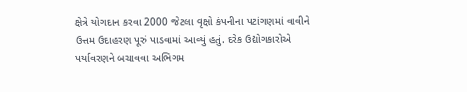ક્ષેત્રે યોગદાન કરવા 2000 જેટલા વૃક્ષો કંપનીના પટાંગણમાં વાવીને ઉત્તમ ઉદાહરણ પૂરું પાડવામાં આવ્યું હતું. દરેક ઉદ્યોગકારોએ પર્યાવરણને બચાવવા અભિગમ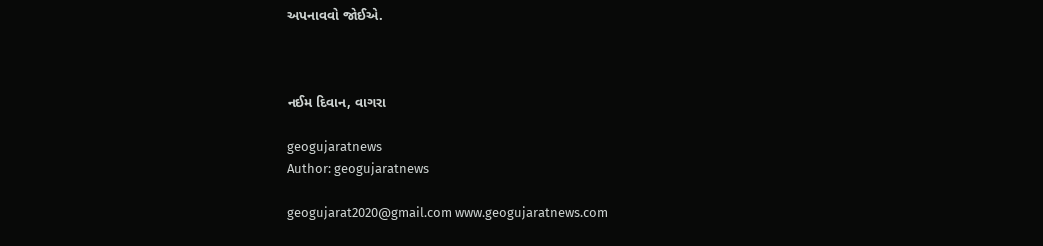અપનાવવો જોઈએ.



નઈમ દિવાન, વાગરા

geogujaratnews
Author: geogujaratnews

geogujarat2020@gmail.com www.geogujaratnews.com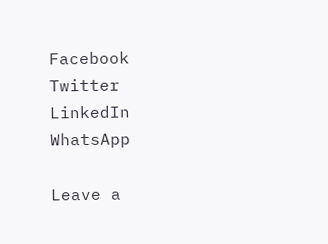Facebook
Twitter
LinkedIn
WhatsApp

Leave a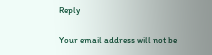Reply

Your email address will not be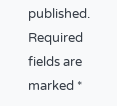published. Required fields are marked *